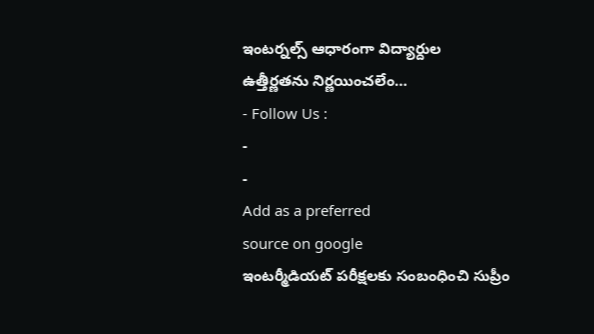ఇంటర్నల్స్ ఆధారంగా విద్యార్దుల ఉత్తీర్ణతను నిర్ణయించలేం…
- Follow Us :
-
-
Add as a preferred
source on google
ఇంటర్మీడియట్ పరీక్షలకు సంబంధించి సుప్రీం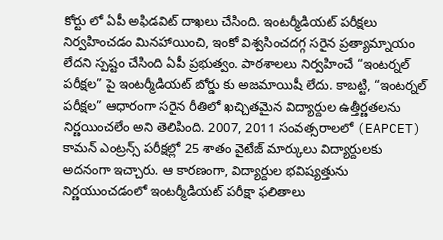కోర్టు లో ఏపీ అఫిడవిట్ దాఖలు చేసింది. ఇంటర్మీడియట్ పరీక్షలు నిర్వహించడం మినహాయించి, ఇంకో విశ్వసించదగ్గ సరైన ప్రత్యామ్నాయం లేదని స్పష్టం చేసింది ఏపీ ప్రభుత్వం. పాఠశాలలు నిర్వహించే “ఇంటర్నల్ పరీక్షల” పై ఇంటర్మీడియట్ బోర్డు కు అజమాయిషీ లేదు. కాబట్టి, “ఇంటర్నల్ పరీక్షల” ఆధారంగా సరైన రీతిలో ఖచ్చితమైన విద్యార్దుల ఉత్తీర్ణతలను నిర్ణయించలేం అని తెలిపింది. 2007, 2011 సంవత్సరాలలో (EAPCET) కామన్ ఎంట్రన్స్ పరీక్షల్లో 25 శాతం వైటేజ్ మార్కులు విద్యార్దులకు అదనంగా ఇచ్చారు. ఆ కారణంగా, విద్యార్దుల భవిష్యత్తును నిర్ణయుంచడంలో ఇంటర్మీడియట్ పరీక్షా ఫలితాలు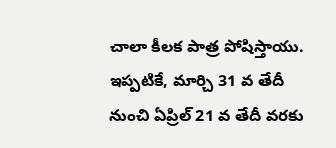చాలా కీలక పాత్ర పోషిస్తాయు. ఇప్పటికే, మార్చి 31 వ తేదీ నుంచి ఏప్రిల్ 21 వ తేదీ వరకు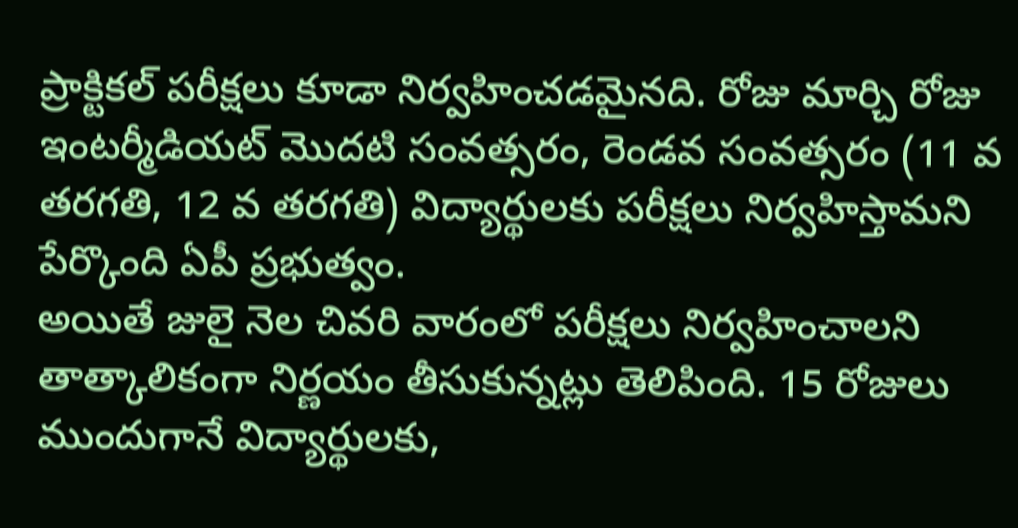ప్రాక్టికల్ పరీక్షలు కూడా నిర్వహించడమైనది. రోజు మార్చి రోజు ఇంటర్మీడియట్ మొదటి సంవత్సరం, రెండవ సంవత్సరం (11 వ తరగతి, 12 వ తరగతి) విద్యార్థులకు పరీక్షలు నిర్వహిస్తామని పేర్కొంది ఏపీ ప్రభుత్వం.
అయితే జులై నెల చివరి వారంలో పరీక్షలు నిర్వహించాలని తాత్కాలికంగా నిర్ణయం తీసుకున్నట్లు తెలిపింది. 15 రోజులు ముందుగానే విద్యార్థులకు,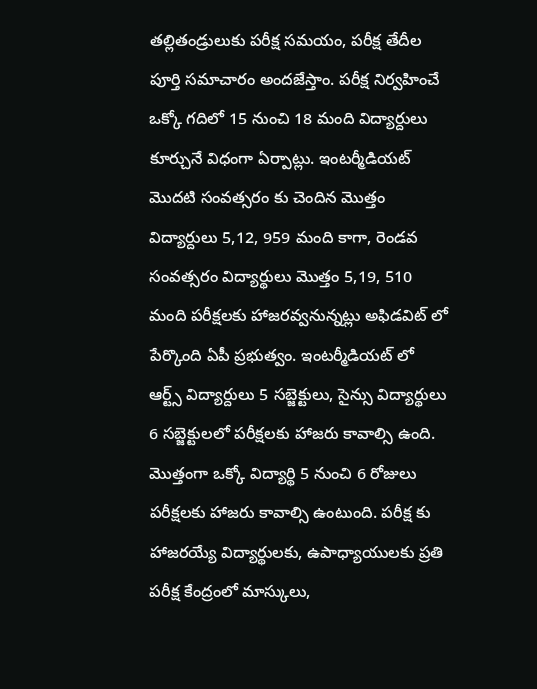తల్లితండ్రులుకు పరీక్ష సమయం, పరీక్ష తేదీల పూర్తి సమాచారం అందజేస్తాం. పరీక్ష నిర్వహించే ఒక్కో గదిలో 15 నుంచి 18 మంది విద్యార్దులు కూర్చునే విధంగా ఏర్పాట్లు. ఇంటర్మీడియట్ మొదటి సంవత్సరం కు చెందిన మొత్తం విద్యార్దులు 5,12, 959 మంది కాగా, రెండవ సంవత్సరం విద్యార్థులు మొత్తం 5,19, 510 మంది పరీక్షలకు హాజరవ్వనున్నట్లు అఫిడవిట్ లో పేర్కొంది ఏపీ ప్రభుత్వం. ఇంటర్మీడియట్ లో ఆర్ట్స్ విద్యార్దులు 5 సబ్జెక్టులు, సైన్సు విద్యార్థులు 6 సబ్జెక్టులలో పరీక్షలకు హాజరు కావాల్సి ఉంది. మొత్తంగా ఒక్కో విద్యార్థి 5 నుంచి 6 రోజులు పరీక్షలకు హాజరు కావాల్సి ఉంటుంది. పరీక్ష కు హాజరయ్యే విద్యార్థులకు, ఉపాధ్యాయులకు ప్రతి పరీక్ష కేంద్రంలో మాస్కులు,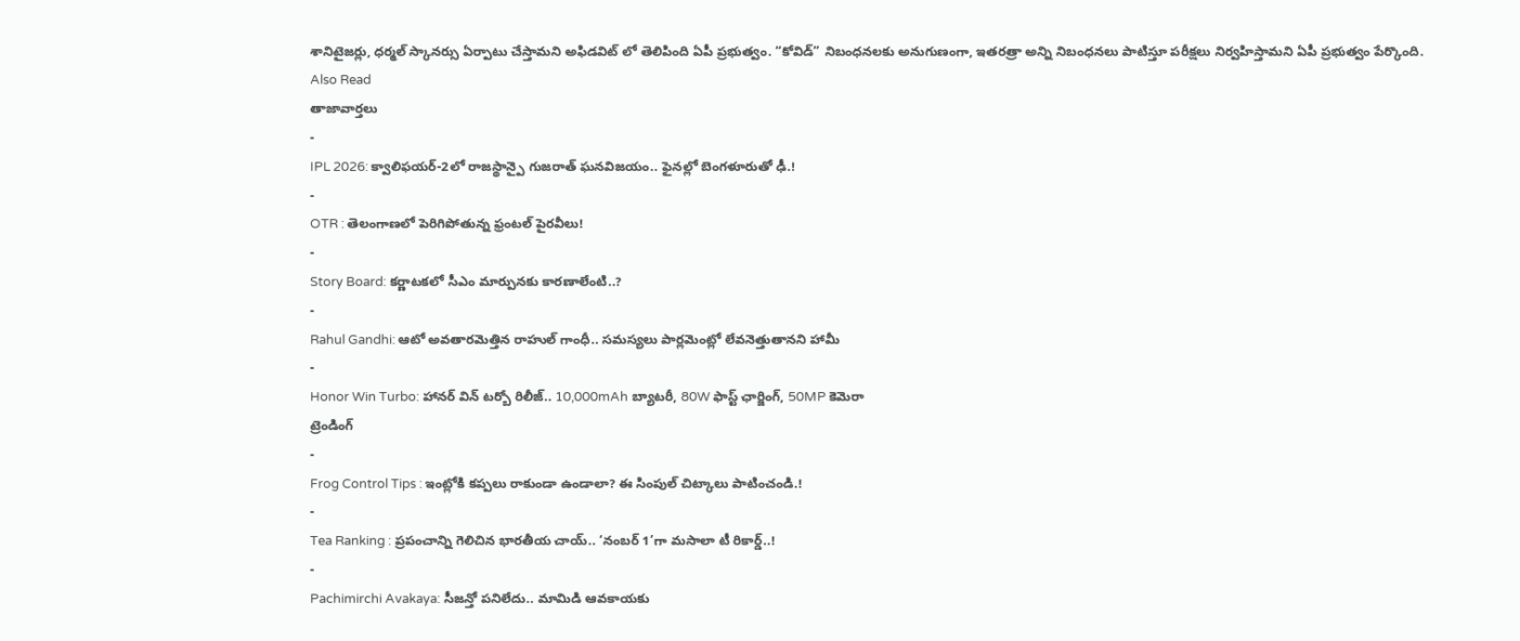శానిటైజర్లు, ధర్మల్ స్కానర్సు ఏర్పాటు చేస్తామని అఫిడవిట్ లో తెలిపింది ఏపీ ప్రభుత్వం. “కోవిడ్” నిబంధనలకు అనుగుణంగా, ఇతరత్రా అన్ని నిబంధనలు పాటిస్తూ పరీక్షలు నిర్వహిస్తామని ఏపీ ప్రభుత్వం పేర్కొంది.
Also Read
తాజావార్తలు
-
IPL 2026: క్వాలిఫయర్-2లో రాజస్థాన్పై గుజరాత్ ఘనవిజయం.. ఫైనల్లో బెంగళూరుతో ఢీ.!
-
OTR : తెలంగాణలో పెరిగిపోతున్న ఫ్రంటల్ పైరవీలు!
-
Story Board: కర్ణాటకలో సీఎం మార్పునకు కారణాలేంటి..?
-
Rahul Gandhi: ఆటో అవతారమెత్తిన రాహుల్ గాంధీ.. సమస్యలు పార్లమెంట్లో లేవనెత్తుతానని హామీ
-
Honor Win Turbo: హానర్ విన్ టర్బో రిలీజ్.. 10,000mAh బ్యాటరీ, 80W ఫాస్ట్ ఛార్జింగ్, 50MP కెమెరా
ట్రెండింగ్
-
Frog Control Tips : ఇంట్లోకి కప్పలు రాకుండా ఉండాలా? ఈ సింపుల్ చిట్కాలు పాటించండి.!
-
Tea Ranking : ప్రపంచాన్ని గెలిచిన భారతీయ చాయ్.. ‘నంబర్ 1’గా మసాలా టీ రికార్డ్..!
-
Pachimirchi Avakaya: సీజన్తో పనిలేదు.. మామిడి ఆవకాయకు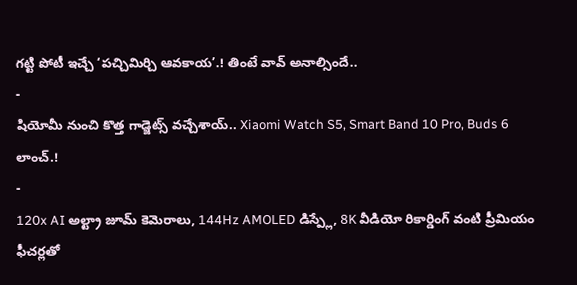గట్టి పోటీ ఇచ్చే ‘పచ్చిమిర్చి ఆవకాయ’.! తింటే వావ్ అనాల్సిందే..
-
షియోమీ నుంచి కొత్త గాడ్జెట్స్ వచ్చేశాయ్.. Xiaomi Watch S5, Smart Band 10 Pro, Buds 6 లాంచ్.!
-
120x AI అల్ట్రా జూమ్ కెమెరాలు, 144Hz AMOLED డిస్ప్లే, 8K వీడియో రికార్డింగ్ వంటి ప్రీమియం ఫీచర్లతో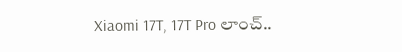Xiaomi 17T, 17T Pro లాంచ్..